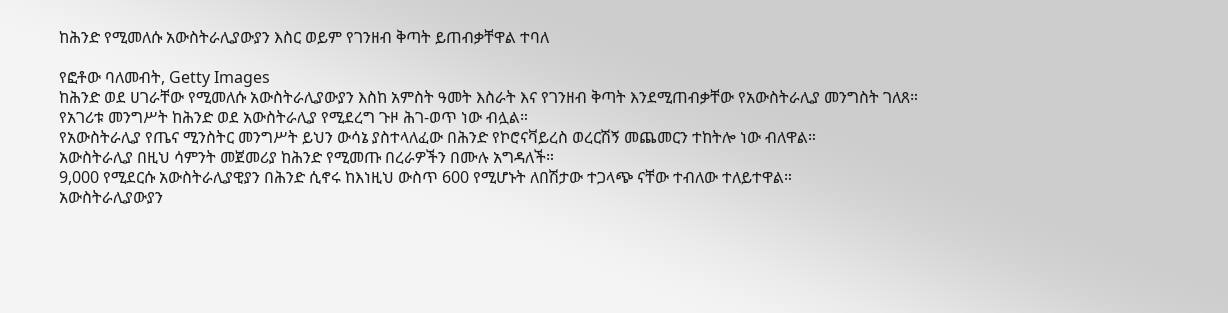ከሕንድ የሚመለሱ አውስትራሊያውያን እስር ወይም የገንዘብ ቅጣት ይጠብቃቸዋል ተባለ

የፎቶው ባለመብት, Getty Images
ከሕንድ ወደ ሀገራቸው የሚመለሱ አውስትራሊያውያን እስከ አምስት ዓመት እስራት እና የገንዘብ ቅጣት እንደሚጠብቃቸው የአውስትራሊያ መንግስት ገለጸ።
የአገሪቱ መንግሥት ከሕንድ ወደ አውስትራሊያ የሚደረግ ጉዞ ሕገ-ወጥ ነው ብሏል።
የአውስትራሊያ የጤና ሚንስትር መንግሥት ይህን ውሳኔ ያስተላለፈው በሕንድ የኮሮናቫይረስ ወረርሽኝ መጨመርን ተከትሎ ነው ብለዋል።
አውስትራሊያ በዚህ ሳምንት መጀመሪያ ከሕንድ የሚመጡ በረራዎችን በሙሉ አግዳለች።
9,000 የሚደርሱ አውስትራሊያዊያን በሕንድ ሲኖሩ ከእነዚህ ውስጥ 600 የሚሆኑት ለበሽታው ተጋላጭ ናቸው ተብለው ተለይተዋል።
አውስትራሊያውያን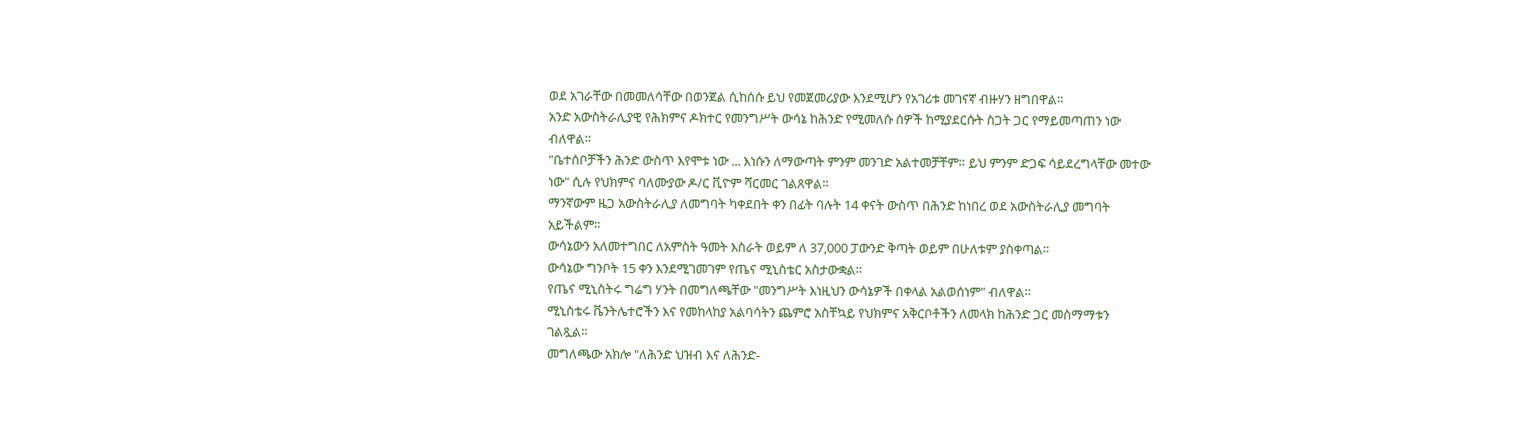ወደ አገራቸው በመመለሳቸው በወንጀል ሲከሰሱ ይህ የመጀመሪያው እንደሚሆን የአገሪቱ መገናኛ ብዙሃን ዘግበዋል።
አንድ አውስትራሊያዊ የሕክምና ዶክተር የመንግሥት ውሳኔ ከሕንድ የሚመለሱ ሰዎች ከሚያደርሱት ስጋት ጋር የማይመጣጠን ነው ብለዋል።
"ቤተሰቦቻችን ሕንድ ውስጥ እየሞቱ ነው ... እነሱን ለማውጣት ምንም መንገድ አልተመቻቸም። ይህ ምንም ድጋፍ ሳይደረግላቸው መተው ነው" ሲሉ የህክምና ባለሙያው ዶ/ር ቪዮም ሻርመር ገልጸዋል።
ማንኛውም ዜጋ አውስትራሊያ ለመግባት ካቀደበት ቀን በፊት ባሉት 14 ቀናት ውስጥ በሕንድ ከነበረ ወደ አውስትራሊያ መግባት አይችልም።
ውሳኔውን አለመተግበር ለአምስት ዓመት እስራት ወይም ለ 37,000 ፓውንድ ቅጣት ወይም በሁለቱም ያስቀጣል።
ውሳኔው ግንቦት 15 ቀን እንደሚገመገም የጤና ሚኒስቴር አስታውቋል።
የጤና ሚኒስትሩ ግሬግ ሃንት በመግለጫቸው "መንግሥት እነዚህን ውሳኔዎች በቀላል አልወሰነም" ብለዋል።
ሚኒስቴሩ ቬንትሌተሮችን እና የመከላከያ አልባሳትን ጨምሮ አስቸኳይ የህክምና አቅርቦቶችን ለመላክ ከሕንድ ጋር መስማማቱን ገልጿል።
መግለጫው አክሎ "ለሕንድ ህዝብ እና ለሕንድ-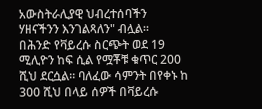አውስትራሊያዊ ህብረተሰባችን ሃዘናችንን እንገልጻለን" ብሏል።
በሕንድ የቫይረሱ ስርጭት ወደ 19 ሚሊዮን ከፍ ሲል የሟቾቹ ቁጥር 200 ሺህ ደርሷል። ባለፈው ሳምንት በየቀኑ ከ 300 ሺህ በላይ ሰዎች በቫይረሱ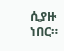ሲያዙ ነበር።